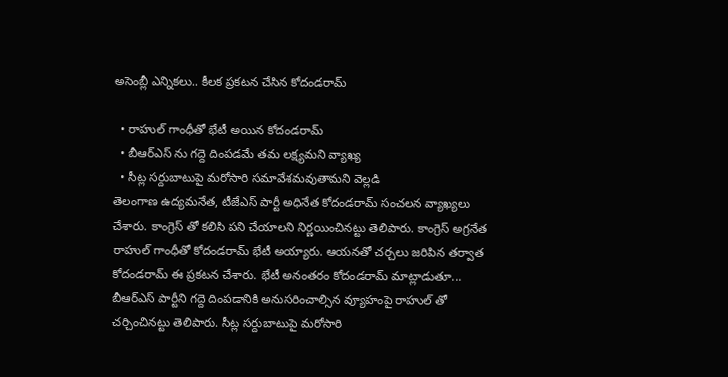అసెంబ్లీ ఎన్నికలు.. కీలక ప్రకటన చేసిన కోదండరామ్

  • రాహుల్ గాంధీతో భేటీ అయిన కోదండరామ్
  • బీఆర్ఎస్ ను గద్దె దింపడమే తమ లక్ష్యమని వ్యాఖ్య
  • సీట్ల సర్దుబాటుపై మరోసారి సమావేశమవుతామని వెల్లడి
తెలంగాణ ఉద్యమనేత, టీజేఎస్ పార్టీ అధినేత కోదండరామ్ సంచలన వ్యాఖ్యలు చేశారు. కాంగ్రెస్ తో కలిసి పని చేయాలని నిర్ణయించినట్టు తెలిపారు. కాంగ్రెస్ అగ్రనేత రాహుల్ గాంధీతో కోదండరామ్ భేటీ అయ్యారు. ఆయనతో చర్చలు జరిపిన తర్వాత కోదండరామ్ ఈ ప్రకటన చేశారు. భేటీ అనంతరం కోదండరామ్ మాట్లాడుతూ... బీఆర్ఎస్ పార్టీని గద్దె దింపడానికి అనుసరించాల్సిన వ్యూహంపై రాహుల్ తో చర్చించినట్టు తెలిపారు. సీట్ల సర్దుబాటుపై మరోసారి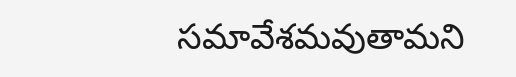సమావేశమవుతామని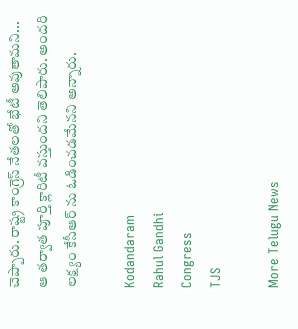చెప్పారు. రాష్ట్ర కాంగ్రెస్ నేతలతో భేటీ అవుతామని... ఆ తర్వాత పూర్తి క్లారిటీ వస్తుందని తెలిపారు. అందరి లక్ష్యం కేసీఆర్ ను ఓడించడమేనని అన్నారు.

Kodandaram
Rahul Gandhi
Congress
TJS

More Telugu News